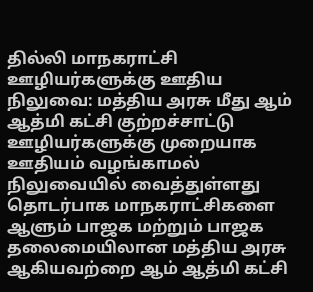தில்லி மாநகராட்சி ஊழியர்களுக்கு ஊதிய நிலுவை: மத்திய அரசு மீது ஆம் ஆத்மி கட்சி குற்றச்சாட்டு
ஊழியர்களுக்கு முறையாக ஊதியம் வழங்காமல் நிலுவையில் வைத்துள்ளது தொடர்பாக மாநகராட்சிகளை ஆளும் பாஜக மற்றும் பாஜக தலைமையிலான மத்திய அரசு ஆகியவற்றை ஆம் ஆத்மி கட்சி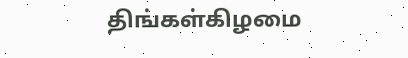திங்கள்கிழமை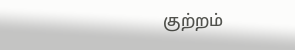குற்றம்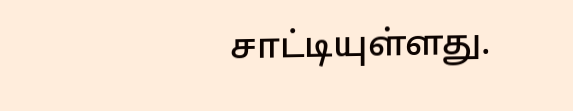சாட்டியுள்ளது.